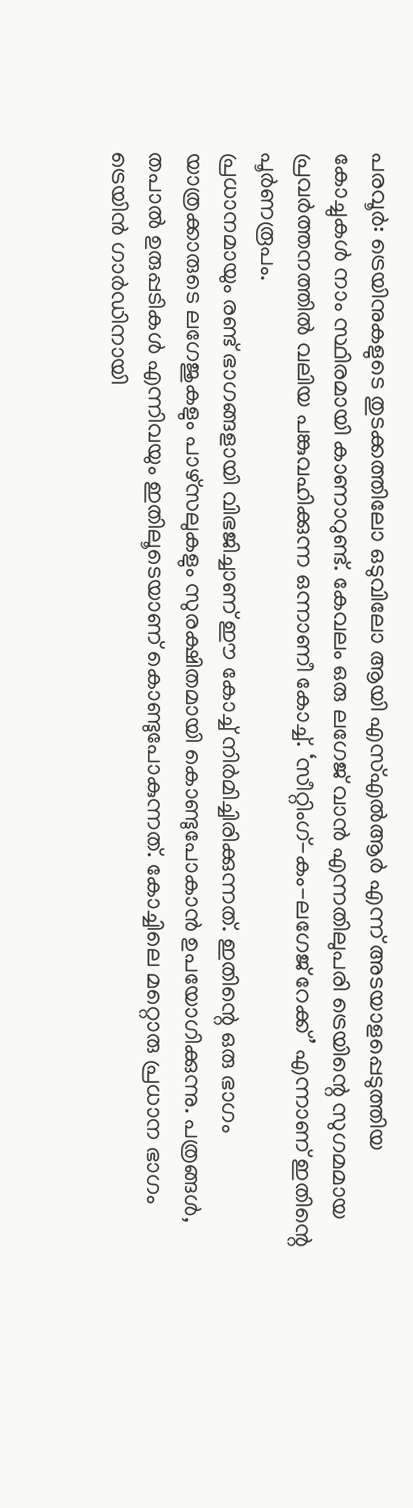പരവൂർ: ട്രെയിനുകളുടെ തുടക്കത്തിലോ ഒടുവിലോ ആയി എസ്എൽആർ എന്ന് അടയാളപ്പെടുത്തിയ കോച്ചുകൾ നാം സ്ഥിരമായി കാണാറുണ്ട്. കേവലം ഒരു ലഗേജ് വാൻ എന്നതിലുപരി ട്രെയിന്റെ സുഗമമായ പ്രവർത്തനത്തിൽ വലിയ പങ്കുവഹിക്കുന്ന ഒന്നാണീ കോച്ച്. ‘സീറ്റിംഗ്-കം-ലഗേജ് റേക്ക്’ എന്നാണ് ഇതിന്റെ പൂർണരൂപം.
പ്രധാനമായും രണ്ട് ഭാഗങ്ങളായി വിഭജിച്ചാണ് ഈ കോച്ച് നിർമിച്ചിരിക്കുന്നത്. ഇതിന്റെ ഒരു ഭാഗം യാത്രക്കാരുടെ ലഗേജുകളും പാഴ്സലുകളും സുരക്ഷിതമായി കൊണ്ടുപോകാൻ ഉപയോഗിക്കുന്നു. പത്രങ്ങൾ, തപാൽ ഉരുപ്പടികൾ എന്നിവയും ഇതിലൂടെയാണ് കൊണ്ടുപോകുന്നത്. കോച്ചിലെ മറ്റൊരു പ്രധാന ഭാഗം ട്രെയിൻ ഗാർഡിനായി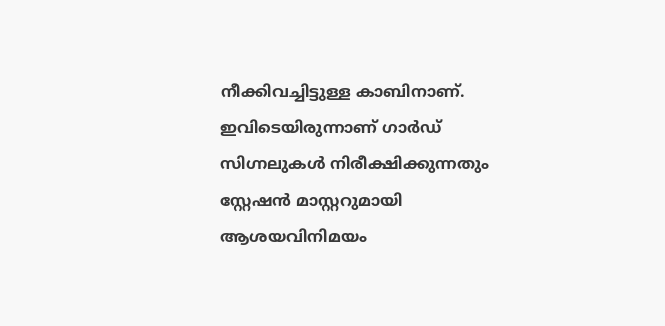നീക്കിവച്ചിട്ടുള്ള കാബിനാണ്. ഇവിടെയിരുന്നാണ് ഗാർഡ് സിഗ്നലുകൾ നിരീക്ഷിക്കുന്നതും സ്റ്റേഷൻ മാസ്റ്ററുമായി ആശയവിനിമയം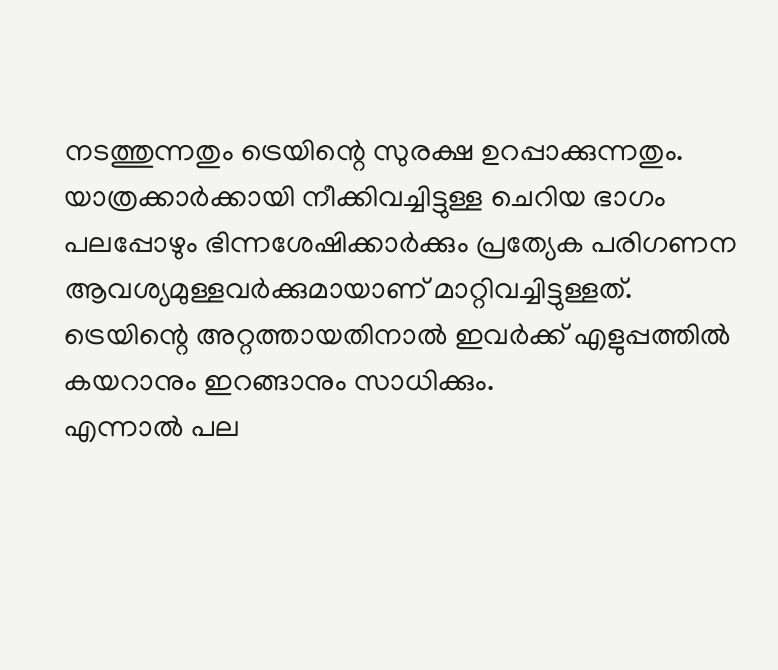നടത്തുന്നതും ട്രെയിന്റെ സുരക്ഷ ഉറപ്പാക്കുന്നതും.
യാത്രക്കാർക്കായി നീക്കിവച്ചിട്ടുള്ള ചെറിയ ഭാഗം പലപ്പോഴും ഭിന്നശേഷിക്കാർക്കും പ്രത്യേക പരിഗണന ആവശ്യമുള്ളവർക്കുമായാണ് മാറ്റിവച്ചിട്ടുള്ളത്. ട്രെയിന്റെ അറ്റത്തായതിനാൽ ഇവർക്ക് എളുപ്പത്തിൽ കയറാനും ഇറങ്ങാനും സാധിക്കും.
എന്നാൽ പല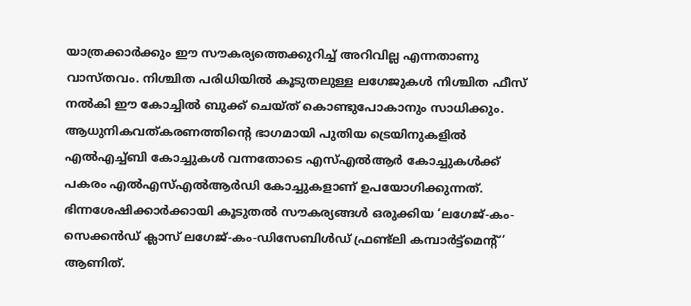യാത്രക്കാർക്കും ഈ സൗകര്യത്തെക്കുറിച്ച് അറിവില്ല എന്നതാണു വാസ്തവം. നിശ്ചിത പരിധിയിൽ കൂടുതലുള്ള ലഗേജുകൾ നിശ്ചിത ഫീസ് നൽകി ഈ കോച്ചിൽ ബുക്ക് ചെയ്ത് കൊണ്ടുപോകാനും സാധിക്കും.
ആധുനികവത്കരണത്തിന്റെ ഭാഗമായി പുതിയ ട്രെയിനുകളിൽ എൽഎച്ച്ബി കോച്ചുകൾ വന്നതോടെ എസ്എൽആർ കോച്ചുകൾക്ക് പകരം എൽഎസ്എൽആർഡി കോച്ചുകളാണ് ഉപയോഗിക്കുന്നത്.
ഭിന്നശേഷിക്കാർക്കായി കൂടുതൽ സൗകര്യങ്ങൾ ഒരുക്കിയ ‘ലഗേജ്-കം-സെക്കൻഡ് ക്ലാസ് ലഗേജ്-കം-ഡിസേബിൾഡ് ഫ്രണ്ട്ലി കമ്പാർട്ട്മെന്റ്’ ആണിത്.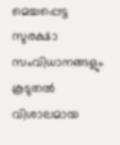മെച്ചപ്പെട്ട സുരക്ഷാ സംവിധാനങ്ങളും കൂടുതൽ വിശാലമായ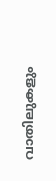വാതിലുകളും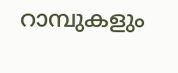റാമ്പുകളും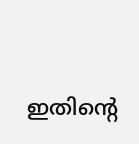ഇതിന്റെ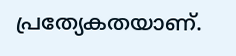പ്രത്യേകതയാണ്.